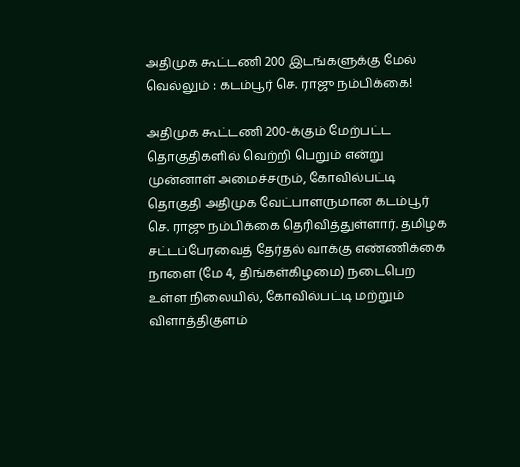அதிமுக கூட்டணி 200 இடங்களுக்கு மேல் வெல்லும் : கடம்பூர் செ. ராஜு நம்பிக்கை!

அதிமுக கூட்டணி 200-க்கும் மேற்பட்ட தொகுதிகளில் வெற்றி பெறும் என்று முன்னாள் அமைச்சரும், கோவில்பட்டி தொகுதி அதிமுக வேட்பாளருமான கடம்பூர் செ. ராஜு நம்பிக்கை தெரிவித்துள்ளார். தமிழக சட்டப்பேரவைத் தேர்தல் வாக்கு எண்ணிக்கை நாளை (மே 4, திங்கள்கிழமை) நடைபெற உள்ள நிலையில், கோவில்பட்டி மற்றும் விளாத்திகுளம்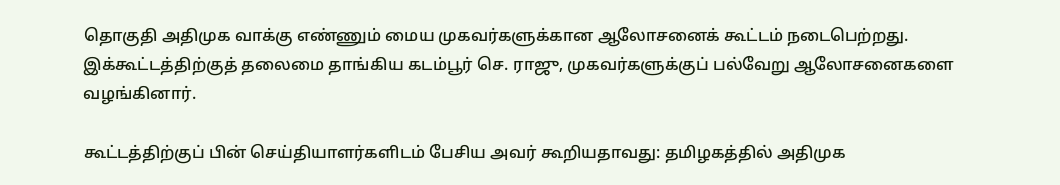தொகுதி அதிமுக வாக்கு எண்ணும் மைய முகவர்களுக்கான ஆலோசனைக் கூட்டம் நடைபெற்றது. இக்கூட்டத்திற்குத் தலைமை தாங்கிய கடம்பூர் செ. ராஜு, முகவர்களுக்குப் பல்வேறு ஆலோசனைகளை வழங்கினார்.

கூட்டத்திற்குப் பின் செய்தியாளர்களிடம் பேசிய அவர் கூறியதாவது: தமிழகத்தில் அதிமுக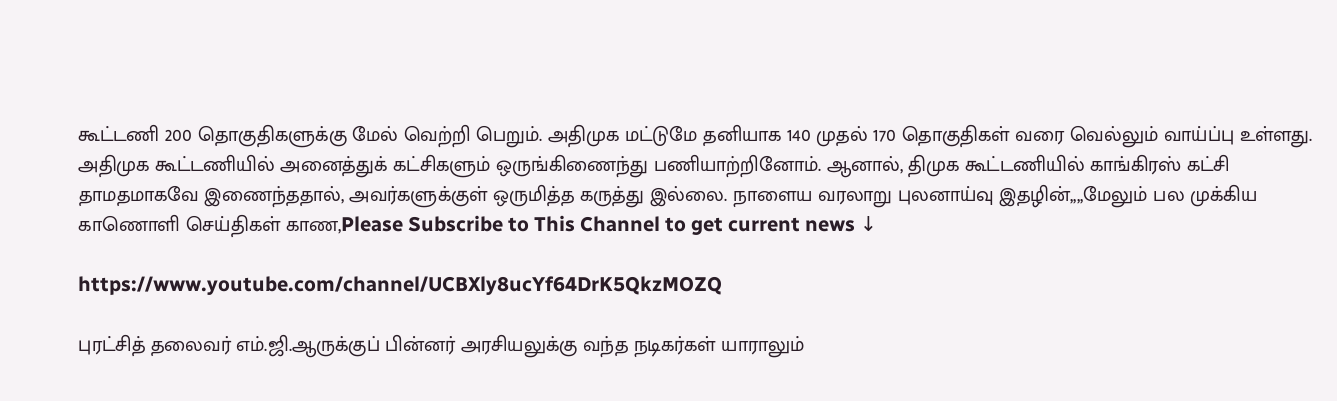கூட்டணி 200 தொகுதிகளுக்கு மேல் வெற்றி பெறும். அதிமுக மட்டுமே தனியாக 140 முதல் 170 தொகுதிகள் வரை வெல்லும் வாய்ப்பு உள்ளது. அதிமுக கூட்டணியில் அனைத்துக் கட்சிகளும் ஒருங்கிணைந்து பணியாற்றினோம். ஆனால், திமுக கூட்டணியில் காங்கிரஸ் கட்சி தாமதமாகவே இணைந்ததால், அவர்களுக்குள் ஒருமித்த கருத்து இல்லை. நாளைய வரலாறு புலனாய்வு இதழின்,,,,மேலும் பல முக்கிய காணொளி செய்திகள் காண,Please Subscribe to This Channel to get current news ↓

https://www.youtube.com/channel/UCBXly8ucYf64DrK5QkzMOZQ

புரட்சித் தலைவர் எம்.ஜி.ஆருக்குப் பின்னர் அரசியலுக்கு வந்த நடிகர்கள் யாராலும்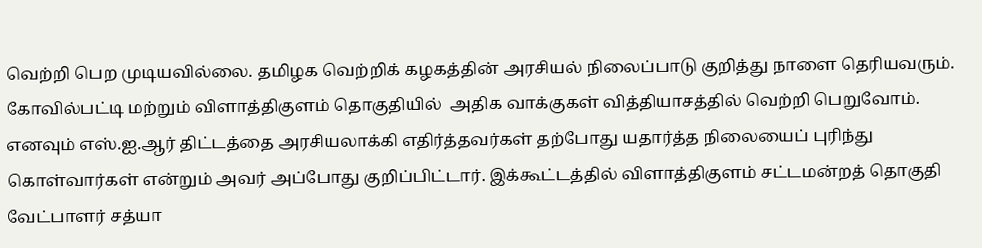வெற்றி பெற முடியவில்லை. தமிழக வெற்றிக் கழகத்தின் அரசியல் நிலைப்பாடு குறித்து நாளை தெரியவரும். கோவில்பட்டி மற்றும் விளாத்திகுளம் தொகுதியில்  அதிக வாக்குகள் வித்தியாசத்தில் வெற்றி பெறுவோம். எனவும் எஸ்.ஐ.ஆர் திட்டத்தை அரசியலாக்கி எதிர்த்தவர்கள் தற்போது யதார்த்த நிலையைப் புரிந்து கொள்வார்கள் என்றும் அவர் அப்போது குறிப்பிட்டார். இக்கூட்டத்தில் விளாத்திகுளம் சட்டமன்றத் தொகுதி வேட்பாளர் சத்யா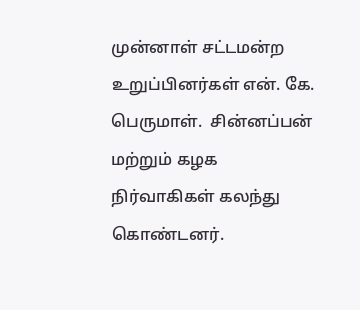முன்னாள் சட்டமன்ற உறுப்பினர்கள் என். கே. பெருமாள்.  சின்னப்பன் மற்றும் கழக நிர்வாகிகள் கலந்து கொண்டனர்.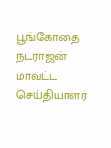பூங்கோதை நடராஜன் மாவட்ட செய்தியாளர்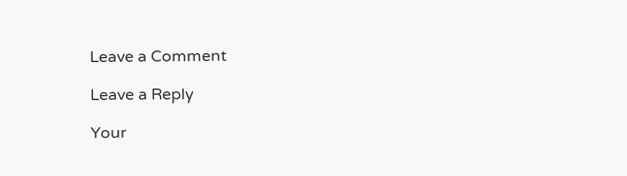Leave a Comment

Leave a Reply

Your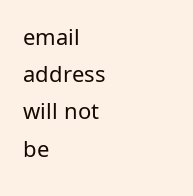email address will not be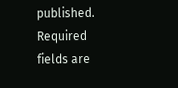published. Required fields are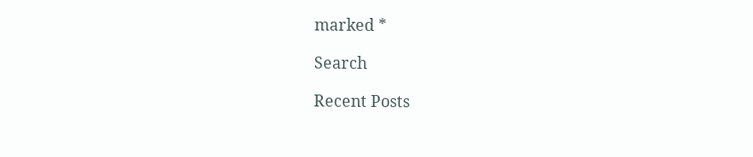marked *

Search

Recent Posts